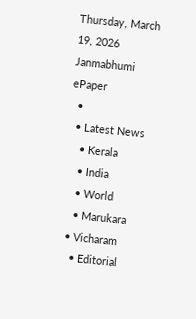Thursday, March 19, 2026
Janmabhumi
ePaper
  •
  • Latest News
    • Kerala
    • India
    • World
    • Marukara
  • Vicharam
    • Editorial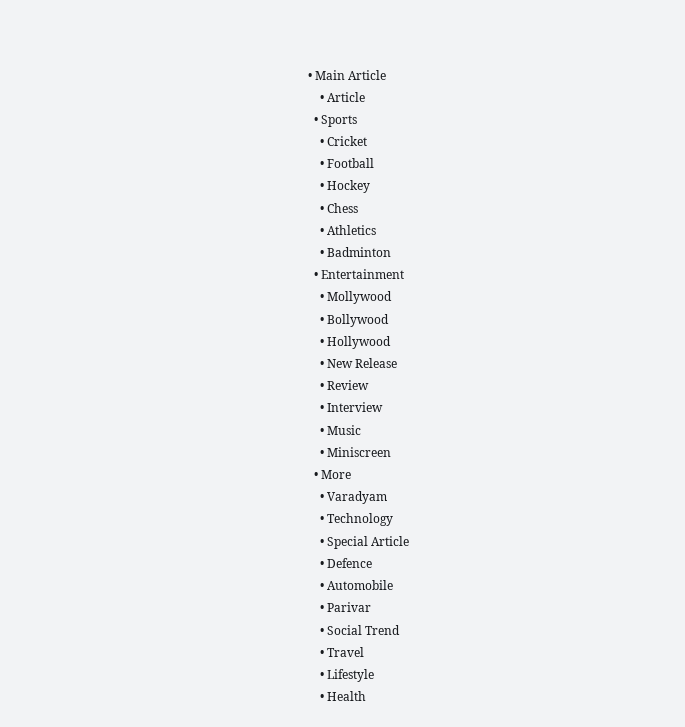• Main Article
    • Article
  • Sports
    • Cricket
    • Football
    • Hockey
    • Chess
    • Athletics
    • Badminton
  • Entertainment
    • Mollywood
    • Bollywood
    • Hollywood
    • New Release
    • Review
    • Interview
    • Music
    • Miniscreen
  • More
    • Varadyam
    • Technology
    • Special Article
    • Defence
    • Automobile
    • Parivar
    • Social Trend
    • Travel
    • Lifestyle
    • Health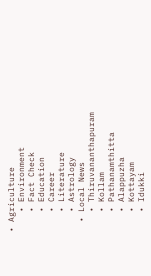• Agriculture
    • Environment
    • Fact Check
    • Education
    • Career
    • Literature
    • Astrology
  • Local News
    • Thiruvananthapuram
    • Kollam
    • Pathanamthitta
    • Alappuzha
    • Kottayam
    • Idukki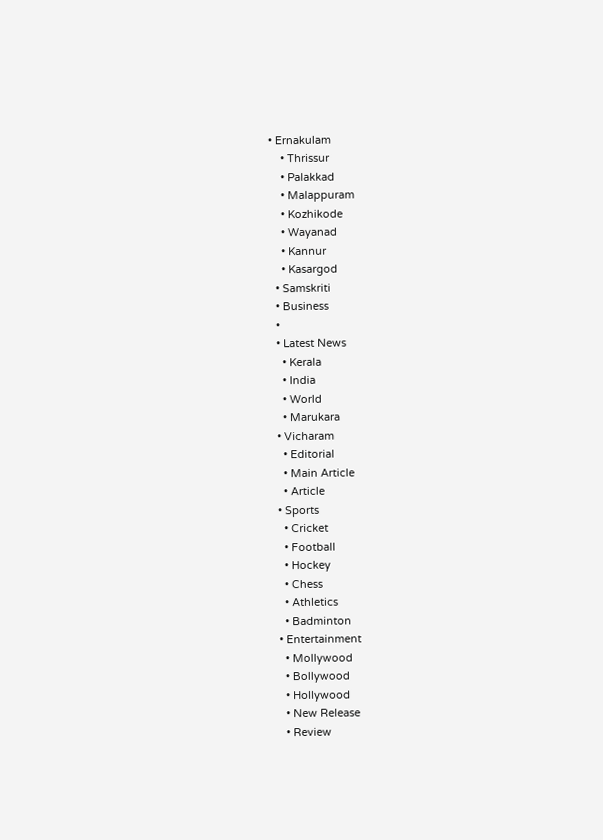• Ernakulam
    • Thrissur
    • Palakkad
    • Malappuram
    • Kozhikode
    • Wayanad
    • Kannur
    • Kasargod
  • Samskriti
  • Business
  •
  • Latest News
    • Kerala
    • India
    • World
    • Marukara
  • Vicharam
    • Editorial
    • Main Article
    • Article
  • Sports
    • Cricket
    • Football
    • Hockey
    • Chess
    • Athletics
    • Badminton
  • Entertainment
    • Mollywood
    • Bollywood
    • Hollywood
    • New Release
    • Review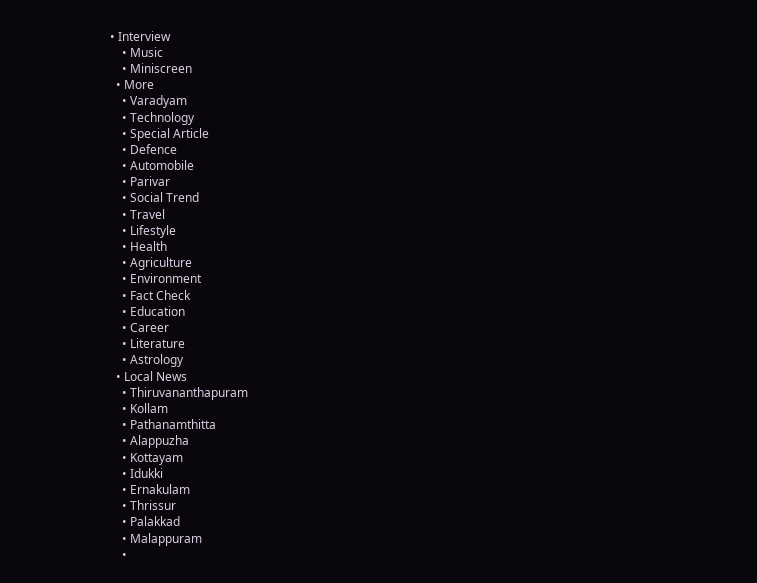• Interview
    • Music
    • Miniscreen
  • More
    • Varadyam
    • Technology
    • Special Article
    • Defence
    • Automobile
    • Parivar
    • Social Trend
    • Travel
    • Lifestyle
    • Health
    • Agriculture
    • Environment
    • Fact Check
    • Education
    • Career
    • Literature
    • Astrology
  • Local News
    • Thiruvananthapuram
    • Kollam
    • Pathanamthitta
    • Alappuzha
    • Kottayam
    • Idukki
    • Ernakulam
    • Thrissur
    • Palakkad
    • Malappuram
    •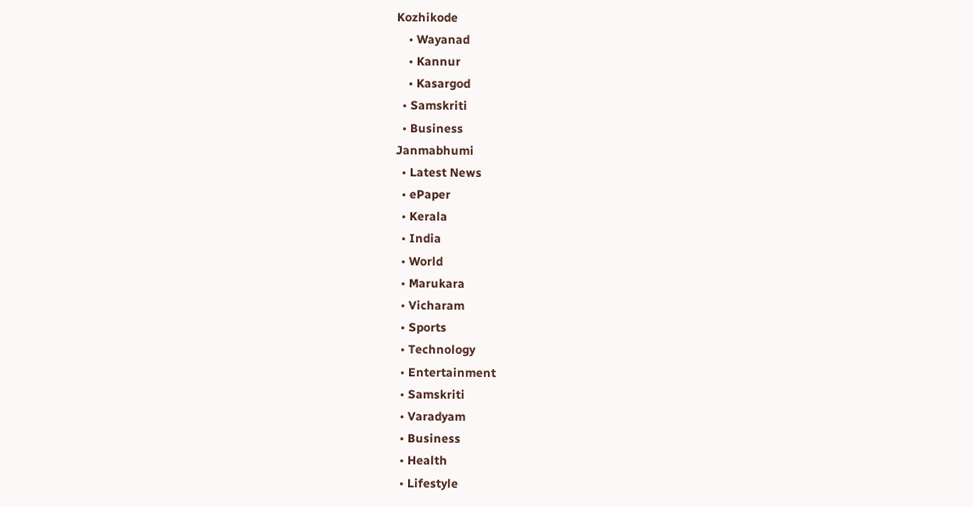Kozhikode
    • Wayanad
    • Kannur
    • Kasargod
  • Samskriti
  • Business
Janmabhumi
  • Latest News
  • ePaper
  • Kerala
  • India
  • World
  • Marukara
  • Vicharam
  • Sports
  • Technology
  • Entertainment
  • Samskriti
  • Varadyam
  • Business
  • Health
  • Lifestyle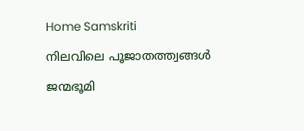Home Samskriti

നിലവിലെ പൂജാതത്ത്വങ്ങള്‍

ജന്മഭൂമി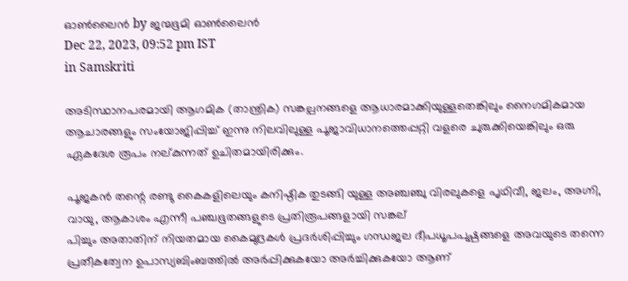ഓണ്‍ലൈന്‍ by ജന്മഭൂമി ഓണ്‍ലൈന്‍
Dec 22, 2023, 09:52 pm IST
in Samskriti

അടിസ്ഥാനപരമായി ആഗമിക (താന്ത്രിക) സങ്കല്പനങ്ങളെ ആധാരമാക്കിയുള്ളതെങ്കിലും നൈഗമികമായ ആചാരങ്ങളും സംയോജിപ്പിച്ച് ഇന്നു നിലവിലുള്ള പൂജാവിധാനത്തെപ്പറ്റി വളരെ ചുരുക്കിയെങ്കിലും ഒരു ഏകദേശ രൂപം നല്കുന്നത് ഉചിതമായിരിക്കും.

പൂജകന്‍ തന്റെ രണ്ടു കൈകളിലെയും കനിഷ്ഠിക തുടങ്ങി യുള്ള അഞ്ചഞ്ചു വിരലുകളെ പൃഥിവീ, ജലം, അഗ്നി, വായു, ആകാശം എന്നീ പഞ്ചഭൂതങ്ങളുടെ പ്രതിരൂപങ്ങളായി സങ്കല്
പിച്ചും അതാതിന് നിയതമായ കൈമുദ്രകള്‍ പ്രദര്‍ശിപ്പിച്ചും ഗന്ധജല ദീപധൂപപുഷ്പങ്ങളെ അവയുടെ തന്നെ പ്രതീകത്വേന ഉപാസ്യബിംബത്തില്‍ അര്‍പ്പിക്കുകയോ അര്‍ച്ചിക്കുകയോ ആണ്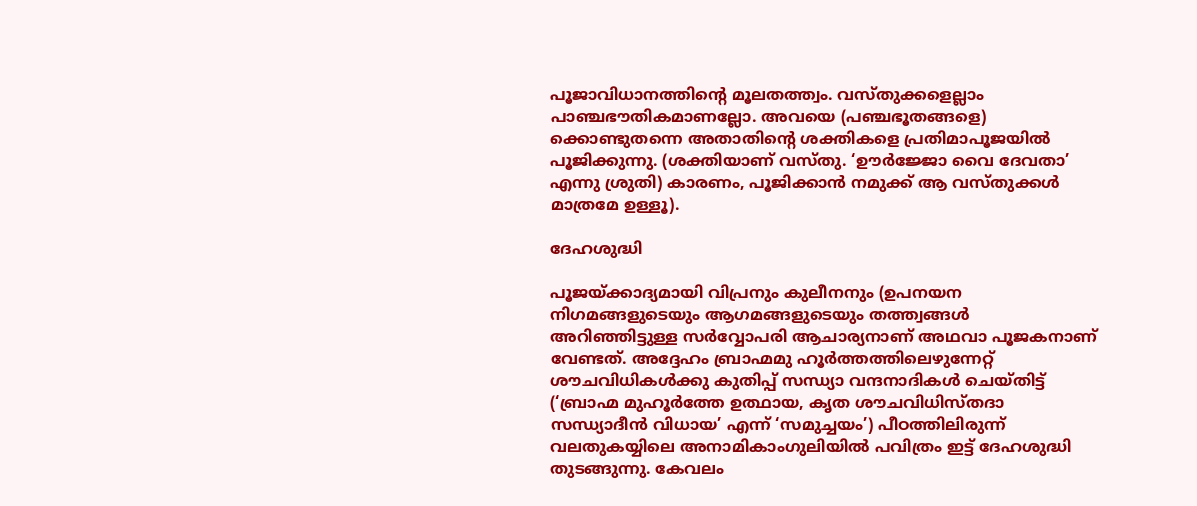പൂജാവിധാനത്തിന്റെ മൂലതത്ത്വം. വസ്തുക്കളെല്ലാം പാഞ്ചഭൗതികമാണല്ലോ. അവയെ (പഞ്ചഭൂതങ്ങളെ) ക്കൊണ്ടുതന്നെ അതാതിന്റെ ശക്തികളെ പ്രതിമാപൂജയില്‍ പൂജിക്കുന്നു. (ശക്തിയാണ് വസ്തു. ‘ഊര്‍ജ്ജോ വൈ ദേവതാ’ എന്നു ശ്രുതി) കാരണം, പൂജിക്കാന്‍ നമുക്ക് ആ വസ്തുക്കള്‍ മാത്രമേ ഉള്ളൂ).

ദേഹശുദ്ധി

പൂജയ്‌ക്കാദ്യമായി വിപ്രനും കുലീനനും (ഉപനയന നിഗമങ്ങളുടെയും ആഗമങ്ങളുടെയും തത്ത്വങ്ങള്‍ അറിഞ്ഞിട്ടുള്ള സര്‍വ്വോപരി ആചാര്യനാണ് അഥവാ പൂജകനാണ് വേണ്ടത്. അദ്ദേഹം ബ്രാഹ്മമു ഹൂര്‍ത്തത്തിലെഴുന്നേറ്റ് ശൗചവിധികള്‍ക്കു കുതിപ്പ് സന്ധ്യാ വന്ദനാദികള്‍ ചെയ്തിട്ട് (‘ബ്രാഹ്മ മുഹൂര്‍ത്തേ ഉത്ഥായ, കൃത ശൗചവിധിസ്തദാ സന്ധ്യാദീന്‍ വിധായ’ എന്ന് ‘സമുച്ചയം’) പീഠത്തിലിരുന്ന് വലതുകയ്യിലെ അനാമികാംഗുലിയില്‍ പവിത്രം ഇട്ട് ദേഹശുദ്ധി തുടങ്ങുന്നു. കേവലം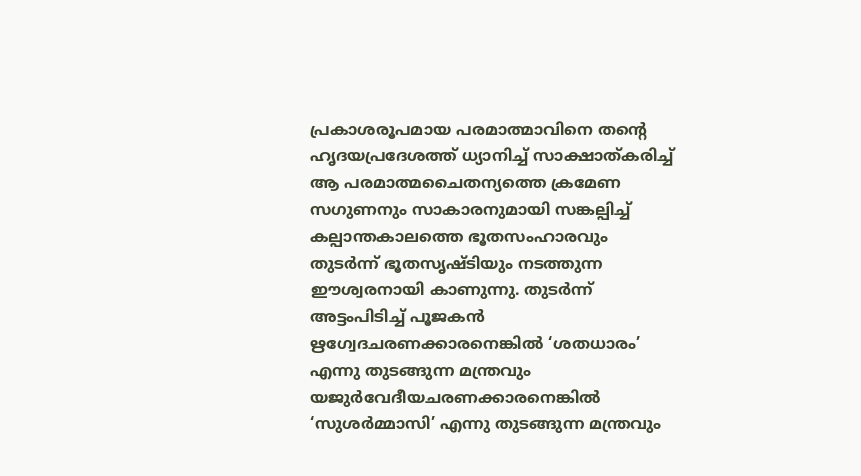പ്രകാശരൂപമായ പരമാത്മാവിനെ തന്റെ ഹൃദയപ്രദേശത്ത് ധ്യാനിച്ച് സാക്ഷാത്കരിച്ച് ആ പരമാത്മചൈതന്യത്തെ ക്രമേണ സഗുണനും സാകാരനുമായി സങ്കല്പിച്ച് കല്പാന്തകാലത്തെ ഭൂതസംഹാരവും തുടര്‍ന്ന് ഭൂതസൃഷ്ടിയും നടത്തുന്ന ഈശ്വരനായി കാണുന്നു. തുടര്‍ന്ന് അട്ടംപിടിച്ച് പൂജകന്‍ ഋഗ്വേദചരണക്കാരനെങ്കില്‍ ‘ശതധാരം’ എന്നു തുടങ്ങുന്ന മന്ത്രവും യജുര്‍വേദീയചരണക്കാരനെങ്കില്‍ ‘സുശര്‍മ്മാസി’ എന്നു തുടങ്ങുന്ന മന്ത്രവും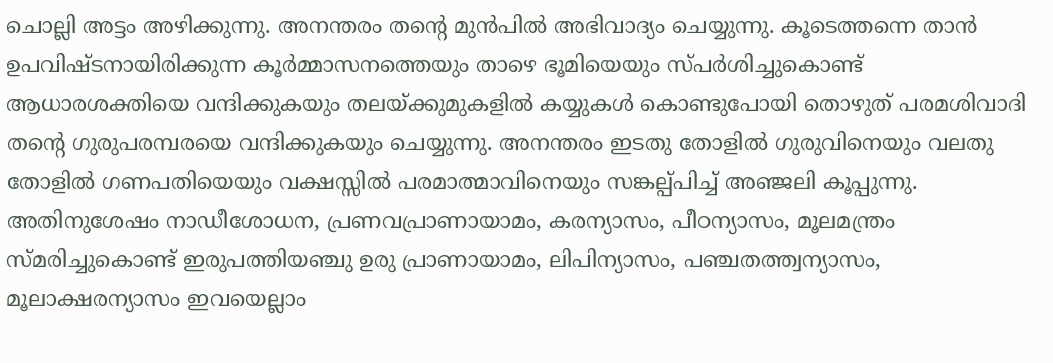ചൊല്ലി അട്ടം അഴിക്കുന്നു. അനന്തരം തന്റെ മുന്‍പില്‍ അഭിവാദ്യം ചെയ്യുന്നു. കൂടെത്തന്നെ താന്‍ ഉപവിഷ്ടനായിരിക്കുന്ന കൂര്‍മ്മാസനത്തെയും താഴെ ഭൂമിയെയും സ്പര്‍ശിച്ചുകൊണ്ട് ആധാരശക്തിയെ വന്ദിക്കുകയും തലയ്‌ക്കുമുകളില്‍ കയ്യുകള്‍ കൊണ്ടുപോയി തൊഴുത് പരമശിവാദി തന്റെ ഗുരുപരമ്പരയെ വന്ദിക്കുകയും ചെയ്യുന്നു. അനന്തരം ഇടതു തോളില്‍ ഗുരുവിനെയും വലതു തോളില്‍ ഗണപതിയെയും വക്ഷസ്സില്‍ പരമാത്മാവിനെയും സങ്കല്പ്പിച്ച് അഞ്ജലി കൂപ്പുന്നു. അതിനുശേഷം നാഡീശോധന, പ്രണവപ്രാണായാമം, കരന്യാസം, പീഠന്യാസം, മൂലമന്ത്രം സ്മരിച്ചുകൊണ്ട് ഇരുപത്തിയഞ്ചു ഉരു പ്രാണായാമം, ലിപിന്യാസം, പഞ്ചതത്ത്വന്യാസം, മൂലാക്ഷരന്യാസം ഇവയെല്ലാം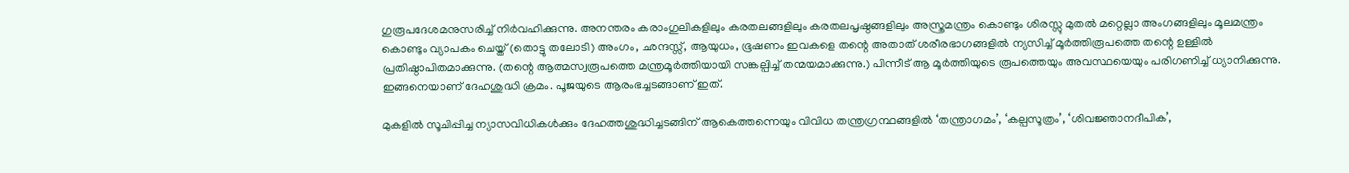ഗുരൂപദേശമനുസരിച്ച് നിര്‍വഹിക്കുന്നു. അനന്തരം കരാംഗുലികളിലും കരതലങ്ങളിലും കരതലപൃഷ്ഠങ്ങളിലും അസ്ത്രമന്ത്രം കൊണ്ടും ശിരസ്സു മുതല്‍ മറ്റെല്ലാ അംഗങ്ങളിലും മൂലമന്ത്രം കൊണ്ടും വ്യാപകം ചെയ്ത് (തൊട്ടു തലോടി) അംഗം, ഛന്ദസ്സ്, ആയുധം, ഭൂഷണം ഇവകളെ തന്റെ അതാത് ശരീരഭാഗങ്ങളില്‍ ന്യസിച്ച് മൂര്‍ത്തിരൂപത്തെ തന്റെ ഉള്ളില്‍ പ്രതിഷ്ഠാപിതമാക്കുന്നു. (തന്റെ ആത്മസ്വരൂപത്തെ മന്ത്രമൂര്‍ത്തിയായി സങ്കല്പിച്ച് തന്മയമാക്കുന്നു.) പിന്നീട് ആ മൂര്‍ത്തിയുടെ രൂപത്തെയും അവസ്ഥയെയും പരിഗണിച്ച് ധ്യാനിക്കുന്നു. ഇങ്ങനെയാണ് ദേഹശുദ്ധി ക്രമം. പൂജയുടെ ആരംഭച്ചടങ്ങാണ് ഇത്.

മുകളില്‍ സൂചിപ്പിച്ച ന്യാസവിധികള്‍ക്കും ദേഹത്തശുദ്ധിച്ചടങ്ങിന് ആകെത്തന്നെയും വിവിധ തന്ത്രഗ്രന്ഥങ്ങളില്‍ ‘തന്ത്രാഗമം’, ‘കല്പസൂത്രം’, ‘ശിവജ്ഞാനദീപിക’,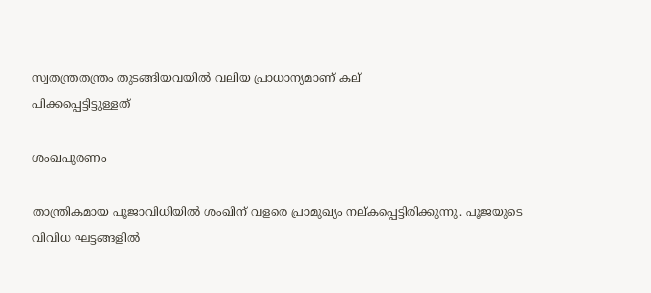സ്വതന്ത്രതന്ത്രം തുടങ്ങിയവയില്‍ വലിയ പ്രാധാന്യമാണ് കല്
പിക്കപ്പെട്ടിട്ടുള്ളത്

ശംഖപുരണം

താന്ത്രികമായ പൂജാവിധിയില്‍ ശംഖിന് വളരെ പ്രാമുഖ്യം നല്കപ്പെട്ടിരിക്കുന്നു. പൂജയുടെ വിവിധ ഘട്ടങ്ങളില്‍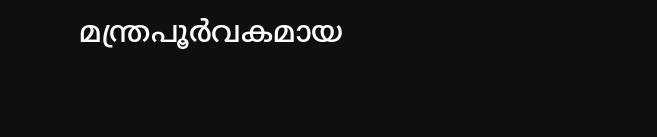മന്ത്രപൂര്‍വകമായ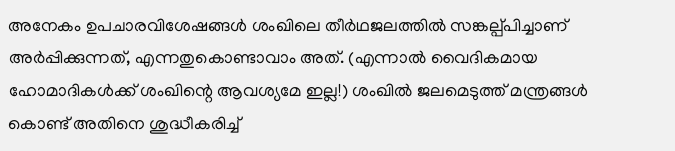അനേകം ഉപചാരവിശേഷങ്ങള്‍ ശംഖിലെ തീര്‍ഥജലത്തില്‍ സങ്കല്പ്പിച്ചാണ് അര്‍പ്പിക്കുന്നത്, എന്നതുകൊണ്ടാവാം അത്. (എന്നാല്‍ വൈദികമായ ഹോമാദികള്‍ക്ക് ശംഖിന്റെ ആവശ്യമേ ഇല്ല!) ശംഖില്‍ ജലമെടുത്ത് മന്ത്രങ്ങള്‍ കൊണ്ട് അതിനെ ശുദ്ധീകരിച്ച്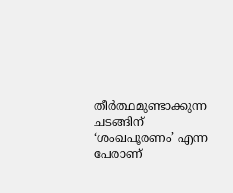തീര്‍ത്ഥമുണ്ടാക്കുന്ന ചടങ്ങിന് ‘ശംഖപൂരണം’ എന്ന പേരാണ്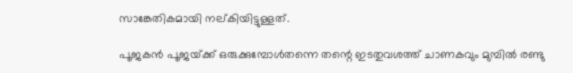സാങ്കേതികമായി നല്കിയിട്ടുള്ളത്.

പൂജകന്‍ പൂജയ്‌ക്ക് ഒരുക്കുമ്പോള്‍തന്നെ തന്റെ ഇടതുവശത്ത് ചാണകവും മുമ്പില്‍ രണ്ടു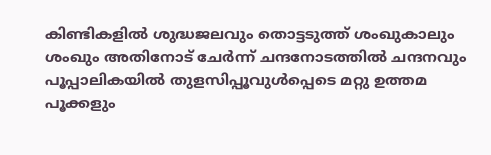കിണ്ടികളില്‍ ശുദ്ധജലവും തൊട്ടടുത്ത് ശംഖുകാലും ശംഖും അതിനോട് ചേര്‍ന്ന് ചന്ദനോടത്തില്‍ ചന്ദനവും പൂപ്പാലികയില്‍ തുളസിപ്പൂവുള്‍പ്പെടെ മറ്റു ഉത്തമ പൂക്കളും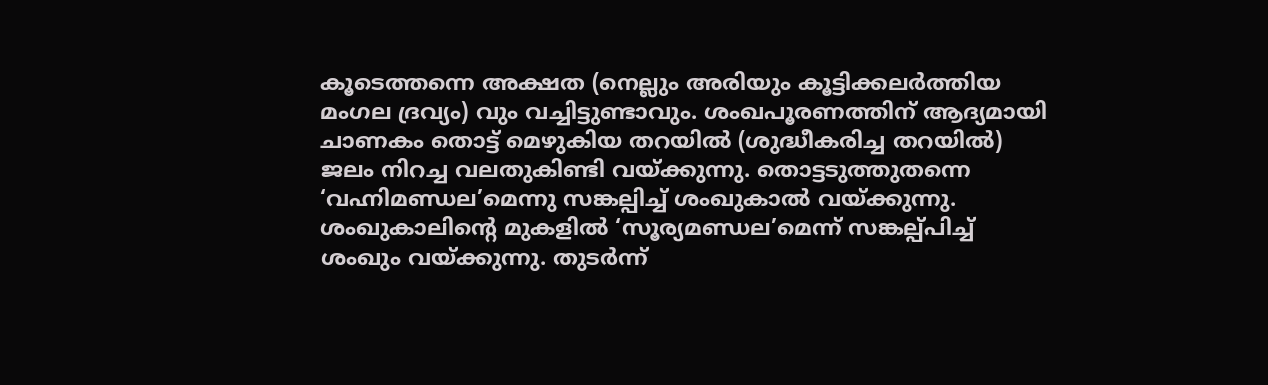കൂടെത്തന്നെ അക്ഷത (നെല്ലും അരിയും കൂട്ടിക്കലര്‍ത്തിയ മംഗല ദ്രവ്യം) വും വച്ചിട്ടുണ്ടാവും. ശംഖപൂരണത്തിന് ആദ്യമായി ചാണകം തൊട്ട് മെഴുകിയ തറയില്‍ (ശുദ്ധീകരിച്ച തറയില്‍) ജലം നിറച്ച വലതുകിണ്ടി വയ്‌ക്കുന്നു. തൊട്ടടുത്തുതന്നെ ‘വഹ്നിമണ്ഡല’മെന്നു സങ്കല്പിച്ച് ശംഖുകാല്‍ വയ്‌ക്കുന്നു. ശംഖുകാലിന്റെ മുകളില്‍ ‘സൂര്യമണ്ഡല’മെന്ന് സങ്കല്പ്പിച്ച് ശംഖും വയ്‌ക്കുന്നു. തുടര്‍ന്ന്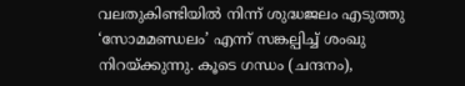വലതുകിണ്ടിയില്‍ നിന്ന് ശുദ്ധജലം എടുത്തു ‘സോമമണ്ഡലം’ എന്ന് സങ്കല്പിച്ച് ശംഖു നിറയ്‌ക്കുന്നു. കൂടെ ഗന്ധം (ചന്ദനം),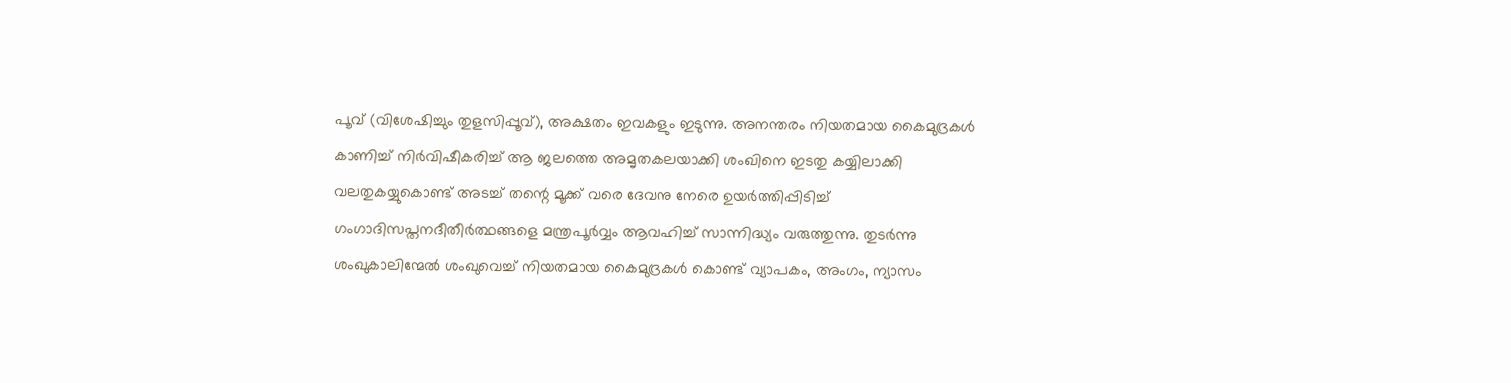പൂവ് (വിശേഷിച്ചും തുളസിപ്പൂവ്), അക്ഷതം ഇവകളും ഇടുന്നു. അനന്തരം നിയതമായ കൈമുദ്രകള്‍ കാണിച്ച് നിര്‍വിഷീകരിച്ച് ആ ജലത്തെ അമൃതകലയാക്കി ശംഖിനെ ഇടതു കയ്യിലാക്കി വലതുകയ്യുകൊണ്ട് അടച്ച് തന്റെ മൂക്ക് വരെ ദേവനു നേരെ ഉയര്‍ത്തിപ്പിടിച്ച് ഗംഗാദിസപ്തനദീതീര്‍ത്ഥങ്ങളെ മന്ത്രപൂര്‍വ്വം ആവഹിച്ച് സാന്നിദ്ധ്യം വരുത്തുന്നു. തുടര്‍ന്നു ശംഖുകാലിന്മേല്‍ ശംഖുവെച്ച് നിയതമായ കൈമുദ്രകള്‍ കൊണ്ട് വ്യാപകം, അംഗം, ന്യാസം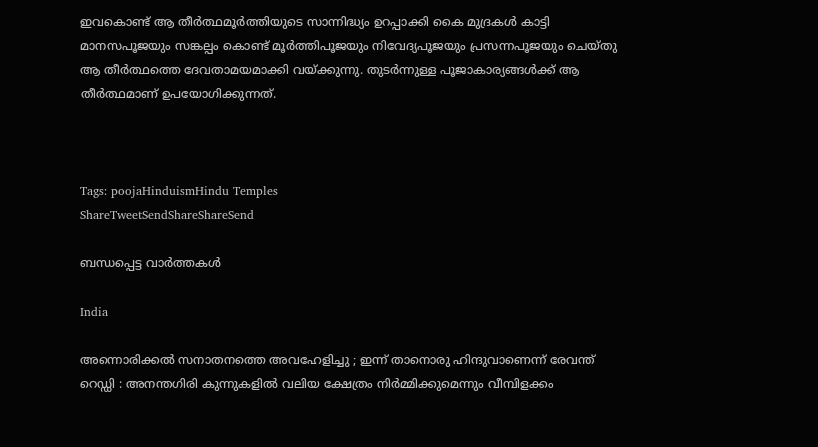ഇവകൊണ്ട് ആ തീര്‍ത്ഥമൂര്‍ത്തിയുടെ സാന്നിദ്ധ്യം ഉറപ്പാക്കി കൈ മുദ്രകള്‍ കാട്ടി മാനസപൂജയും സങ്കല്പം കൊണ്ട് മൂര്‍ത്തിപൂജയും നിവേദ്യപൂജയും പ്രസന്നപൂജയും ചെയ്തു ആ തീര്‍ത്ഥത്തെ ദേവതാമയമാക്കി വയ്‌ക്കുന്നു. തുടര്‍ന്നുള്ള പൂജാകാര്യങ്ങള്‍ക്ക് ആ തീര്‍ത്ഥമാണ് ഉപയോഗിക്കുന്നത്.



Tags: poojaHinduismHindu Temples
ShareTweetSendShareShareSend

ബന്ധപ്പെട്ട വാര്‍ത്തകള്‍

India

അന്നൊരിക്കൽ സനാതനത്തെ അവഹേളിച്ചു ; ഇന്ന് താനൊരു ഹിന്ദുവാണെന്ന് രേവന്ത് റെഡ്ഡി : അനന്തഗിരി കുന്നുകളിൽ വലിയ ക്ഷേത്രം നിർമ്മിക്കുമെന്നും വീമ്പിളക്കം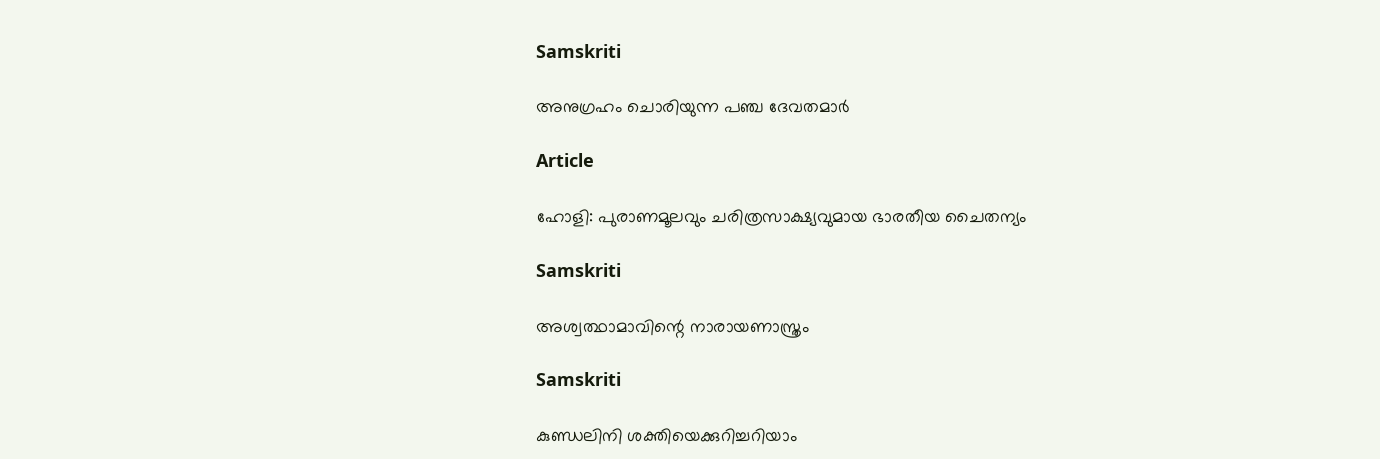Samskriti

അനുഗ്രഹം ചൊരിയുന്ന പഞ്ച ദേവതമാര്‍

Article

ഹോളി: പുരാണമൂലവും ചരിത്രസാക്ഷ്യവുമായ ഭാരതീയ ചൈതന്യം

Samskriti

അശ്വത്ഥാമാവിന്റെ നാരായണാസ്ത്രം

Samskriti

കുണ്ഡലിനി ശക്തിയെക്കുറിച്ചറിയാം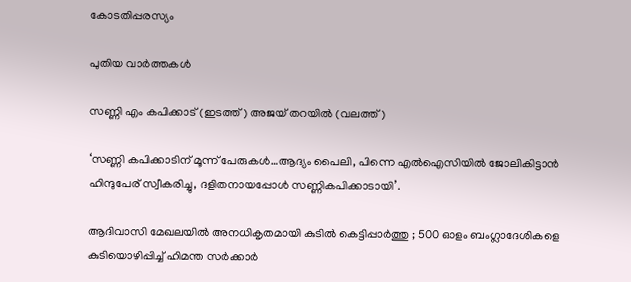കോടതിപ്പരസ്യം

പുതിയ വാര്‍ത്തകള്‍

സണ്ണി എം കപിക്കാട് (ഇടത്ത്) അജയ് തറയില്‍ (വലത്ത്)

‘സണ്ണി കപിക്കാടിന് മൂന്ന് പേരുകള്‍…ആദ്യം പൈലി, പിന്നെ എല്‍ഐസിയില്‍ ജോലികിട്ടാന്‍ ഹിന്ദുപേര് സ്വീകരിച്ചു, ദളിതനായപ്പോള്‍ സണ്ണികപിക്കാടായി’.

ആദിവാസി മേഖലയിൽ അനധികൃതമായി കുടിൽ കെട്ടിപ്പാർത്തു ; 500 ഓളം ബംഗ്ലാദേശികളെ കുടിയൊഴിപ്പിച്ച് ഹിമന്ത സർക്കാർ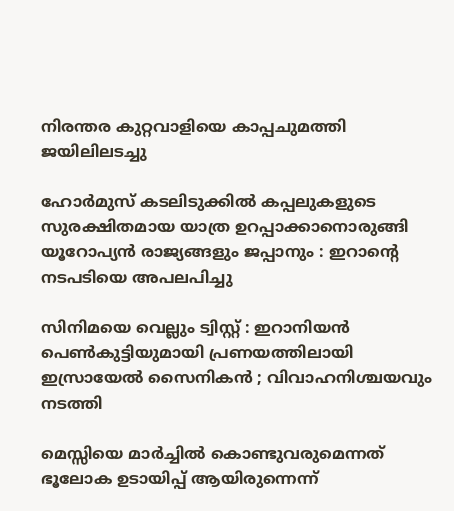നിരന്തര കുറ്റവാളിയെ കാപ്പചുമത്തി ജയിലിലടച്ചു

ഹോർമുസ് കടലിടുക്കിൽ കപ്പലുകളുടെ സുരക്ഷിതമായ യാത്ര ഉറപ്പാക്കാനൊരുങ്ങി യൂറോപ്യൻ രാജ്യങ്ങളും ജപ്പാനും : ഇറാന്റെ നടപടിയെ അപലപിച്ചു

സിനിമയെ വെല്ലും ട്വിസ്റ്റ് : ഇറാനിയൻ പെൺകുട്ടിയുമായി പ്രണയത്തിലായി ഇസ്രായേൽ സൈനികൻ ; വിവാഹനിശ്ചയവും നടത്തി

മെസ്സിയെ മാര്‍ച്ചില്‍ കൊണ്ടുവരുമെന്നത് ഭൂലോക ഉടായിപ്പ് ആയിരുന്നെന്ന്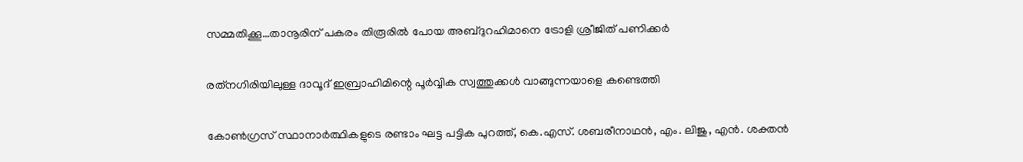സമ്മതിക്കൂ…താനൂരിന് പകരം തിരൂരില്‍ പോയ അബ്ദുറഹിമാനെ ട്രോളി ശ്രീജിത് പണിക്കര്‍

രത്‌നഗിരിയിലുള്ള ദാവൂദ് ഇബ്രാഹിമിന്റെ പൂർവ്വിക സ്വത്തുക്കൾ വാങ്ങുന്നയാളെ കണ്ടെത്തി

കോണ്‍ഗ്രസ് സ്ഥാനാര്‍ത്ഥികളുടെ രണ്ടാം ഘട്ട പട്ടിക പുറത്ത്, കെ.എസ്. ശബരീനാഥന്‍, എം. ലിജു, എന്‍. ശക്തന്‍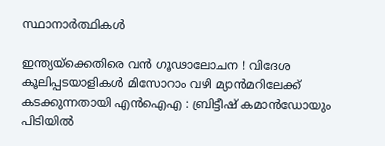സ്ഥാനാര്‍ത്ഥികള്‍

ഇന്ത്യയ്‌ക്കെതിരെ വൻ ഗൂഢാലോചന ! വിദേശ കൂലിപ്പടയാളികൾ മിസോറാം വഴി മ്യാൻമറിലേക്ക് കടക്കുന്നതായി എൻഐഎ : ബ്രിട്ടീഷ് കമാൻഡോയും പിടിയിൽ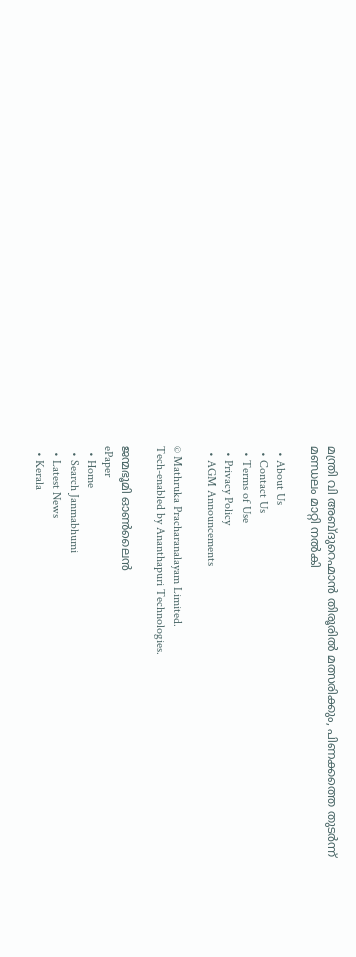മന്ത്രി വി അബ്ദുറെഹ്മാന്‍ തിരൂരില്‍ മത്സരിക്കും, പിണക്കത്തെ തുടര്‍ന്ന് മണ്ഡലം മാറ്റി നല്‍കി

  • About Us
  • Contact Us
  • Terms of Use
  • Privacy Policy
  • AGM Announcements

© Mathruka Pracharanalayam Limited.
Tech-enabled by Ananthapuri Technologies.

ജന്മഭൂമി ഓണ്‍ലൈന്‍
ePaper
  • Home
  • Search Janmabhumi
  • Latest News
  • Kerala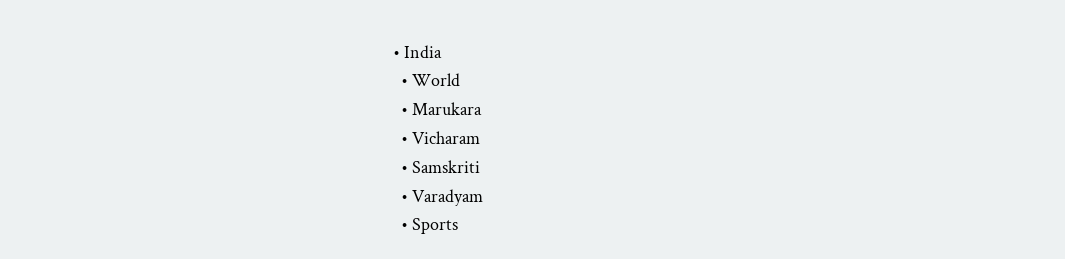• India
  • World
  • Marukara
  • Vicharam
  • Samskriti
  • Varadyam
  • Sports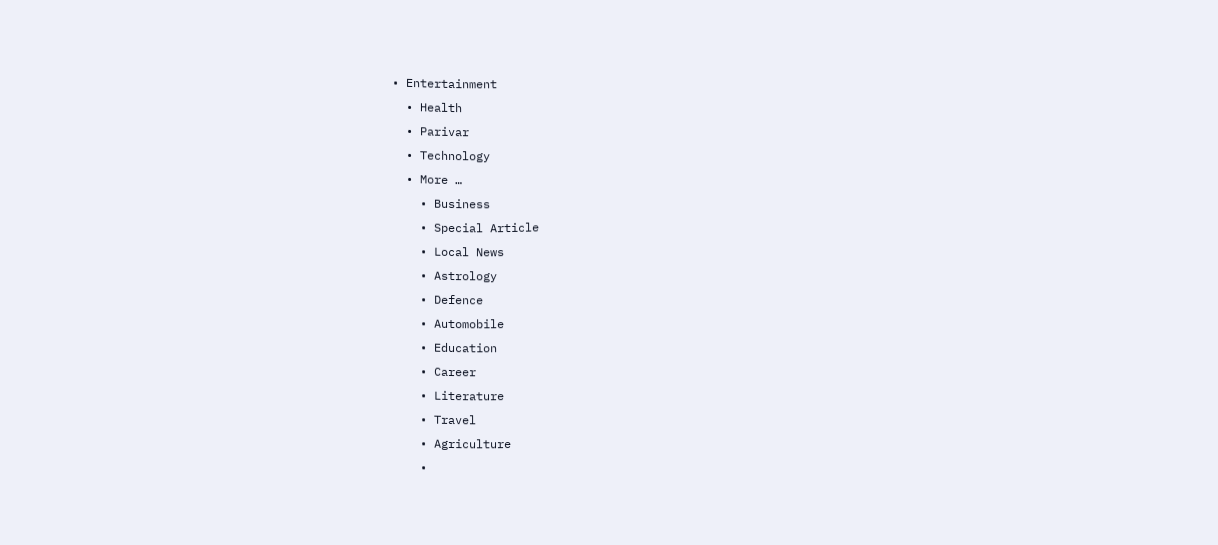• Entertainment
  • Health
  • Parivar
  • Technology
  • More …
    • Business
    • Special Article
    • Local News
    • Astrology
    • Defence
    • Automobile
    • Education
    • Career
    • Literature
    • Travel
    • Agriculture
    •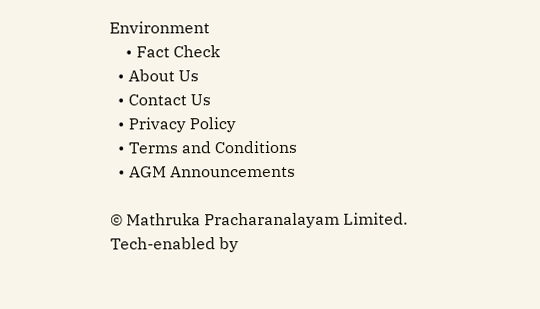Environment
    • Fact Check
  • About Us
  • Contact Us
  • Privacy Policy
  • Terms and Conditions
  • AGM Announcements

© Mathruka Pracharanalayam Limited.
Tech-enabled by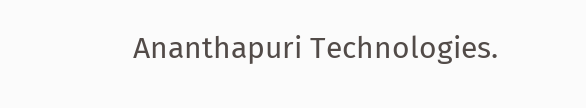Ananthapuri Technologies.